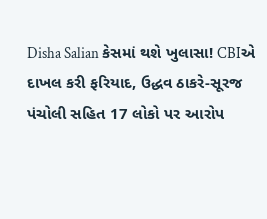Disha Salian કેસમાં થશે ખુલાસા! CBIએ દાખલ કરી ફરિયાદ, ઉદ્ધવ ઠાકરે-સૂરજ પંચોલી સહિત 17 લોકો પર આરોપ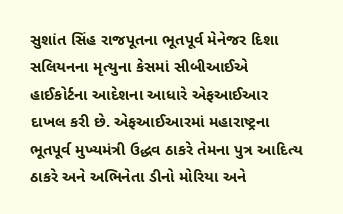સુશાંત સિંહ રાજપૂતના ભૂતપૂર્વ મેનેજર દિશા સલિયનના મૃત્યુના કેસમાં સીબીઆઈએ હાઈકોર્ટના આદેશના આધારે એફઆઈઆર દાખલ કરી છે. એફઆઈઆરમાં મહારાષ્ટ્રના ભૂતપૂર્વ મુખ્યમંત્રી ઉદ્ધવ ઠાકરે તેમના પુત્ર આદિત્ય ઠાકરે અને અભિનેતા ડીનો મોરિયા અને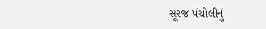સૂરજ પંચોલીનું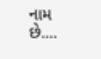નામ છે....